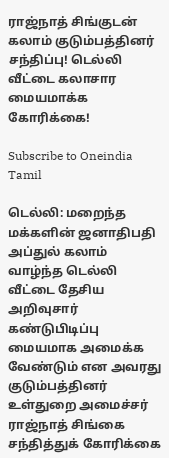ராஜ்நாத் சிங்குடன் கலாம் குடும்பத்தினர் சந்திப்பு! டெல்லி வீட்டை கலாசார மையமாக்க கோரிக்கை!

Subscribe to Oneindia Tamil

டெல்லி: மறைந்த மக்களின் ஜனாதிபதி அப்துல் கலாம் வாழ்ந்த டெல்லி வீட்டை தேசிய அறிவுசார் கண்டுபிடிப்பு மையமாக அமைக்க வேண்டும் என அவரது குடும்பத்தினர் உள்துறை அமைச்சர் ராஜ்நாத் சிங்கை சந்தித்துக் கோரிக்கை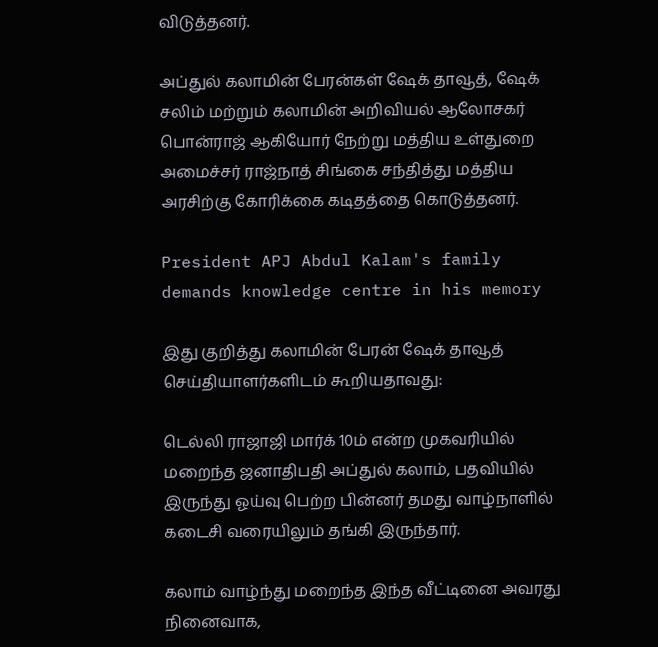விடுத்தனர்.

அப்துல் கலாமின் பேரன்கள் ஷேக் தாவூத், ஷேக் சலிம் மற்றும் கலாமின் அறிவியல் ஆலோசகர் பொன்ராஜ் ஆகியோர் நேற்று மத்திய உள்துறை அமைச்சர் ராஜ்நாத் சிங்கை சந்தித்து மத்திய அரசிற்கு கோரிக்கை கடிதத்தை கொடுத்தனர்.

President APJ Abdul Kalam's family demands knowledge centre in his memory

இது குறித்து கலாமின் பேரன் ஷேக் தாவூத் செய்தியாளர்களிடம் கூறியதாவது:

டெல்லி ராஜாஜி மார்க் 10ம் என்ற முகவரியில் மறைந்த ஜனாதிபதி அப்துல் கலாம், பதவியில் இருந்து ஓய்வு பெற்ற பின்னர் தமது வாழ்நாளில் கடைசி வரையிலும் தங்கி இருந்தார்.

கலாம் வாழ்ந்து மறைந்த இந்த வீட்டினை அவரது நினைவாக,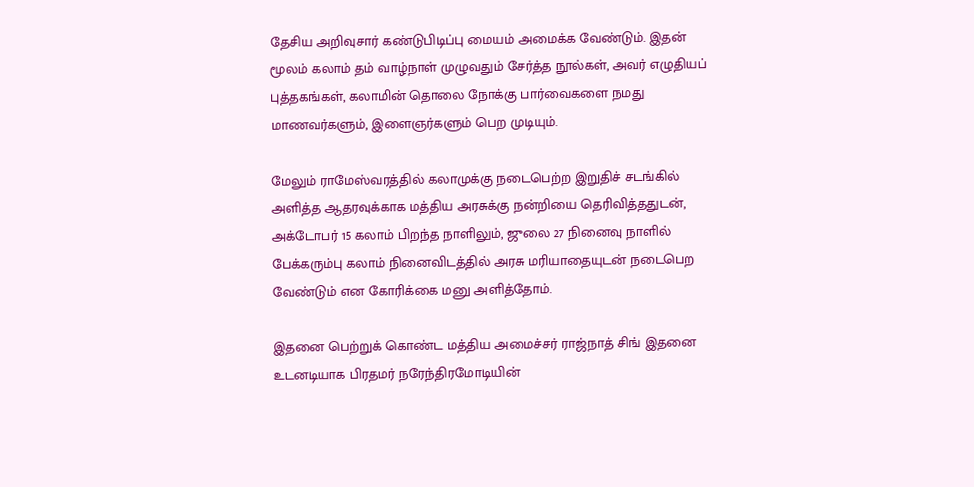தேசிய அறிவுசார் கண்டுபிடிப்பு மையம் அமைக்க வேண்டும். இதன் மூலம் கலாம் தம் வாழ்நாள் முழுவதும் சேர்த்த நூல்கள், அவர் எழுதியப் புத்தகங்கள், கலாமின் தொலை நோக்கு பார்வைகளை நமது மாணவர்களும், இளைஞர்களும் பெற முடியும்.

மேலும் ராமேஸ்வரத்தில் கலாமுக்கு நடைபெற்ற இறுதிச் சடங்கில் அளித்த ஆதரவுக்காக மத்திய அரசுக்கு நன்றியை தெரிவித்ததுடன், அக்டோபர் 15 கலாம் பிறந்த நாளிலும், ஜுலை 27 நினைவு நாளில் பேக்கரும்பு கலாம் நினைவிடத்தில் அரசு மரியாதையுடன் நடைபெற வேண்டும் என கோரிக்கை மனு அளித்தோம்.

இதனை பெற்றுக் கொண்ட மத்திய அமைச்சர் ராஜ்நாத் சிங் இதனை உடனடியாக பிரதமர் நரேந்திரமோடியின்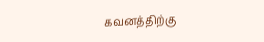கவனத்திற்கு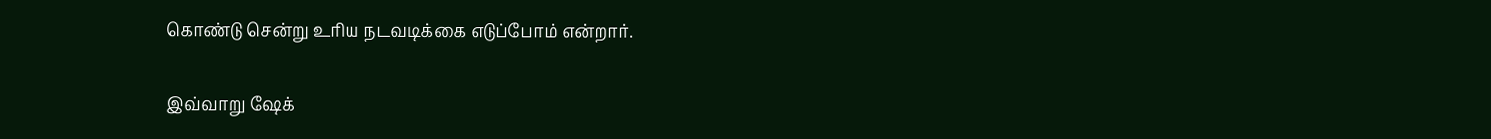கொண்டு சென்று உரிய நடவடிக்கை எடுப்போம் என்றார்.

இவ்வாறு ஷேக்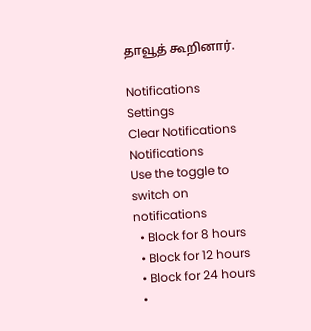தாவூத் கூறினார்.

Notifications
Settings
Clear Notifications
Notifications
Use the toggle to switch on notifications
  • Block for 8 hours
  • Block for 12 hours
  • Block for 24 hours
  •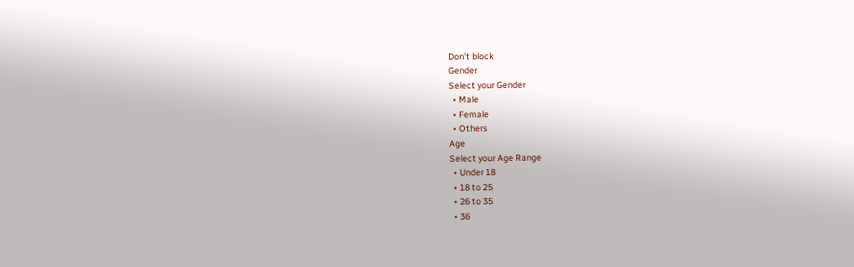Don't block
Gender
Select your Gender
  • Male
  • Female
  • Others
Age
Select your Age Range
  • Under 18
  • 18 to 25
  • 26 to 35
  • 36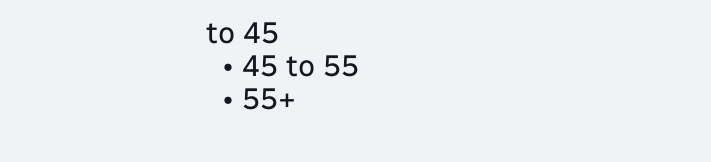to 45
  • 45 to 55
  • 55+